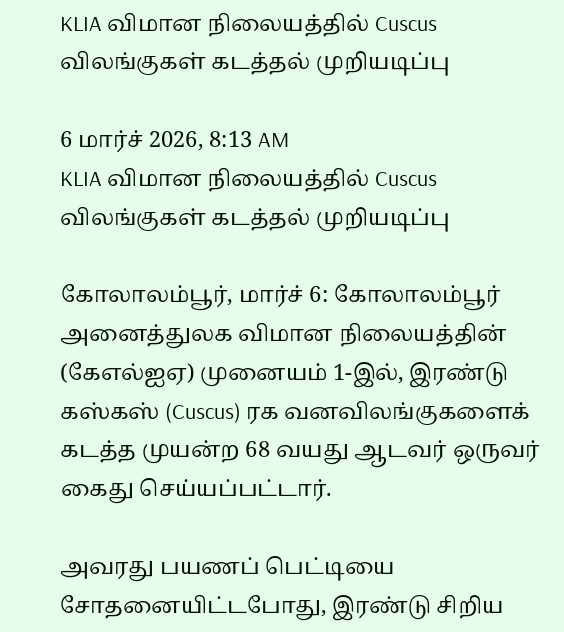KLIA விமான நிலையத்தில் Cuscus விலங்குகள் கடத்தல் முறியடிப்பு

6 மார்ச் 2026, 8:13 AM
KLIA விமான நிலையத்தில் Cuscus விலங்குகள் கடத்தல் முறியடிப்பு

கோலாலம்பூர், மார்ச் 6: கோலாலம்பூர் அனைத்துலக விமான நிலையத்தின் (கேஎல்ஐஏ) முனையம் 1-இல், இரண்டு கஸ்கஸ் (Cuscus) ரக வனவிலங்குகளைக் கடத்த முயன்ற 68 வயது ஆடவர் ஒருவர் கைது செய்யப்பட்டார்.

அவரது பயணப் பெட்டியை சோதனையிட்டபோது, இரண்டு சிறிய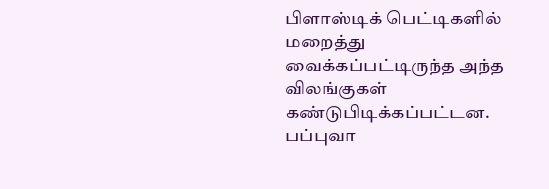பிளாஸ்டிக் பெட்டிகளில் மறைத்து வைக்கப்பட்டிருந்த அந்த விலங்குகள் கண்டுபிடிக்கப்பட்டன. பப்புவா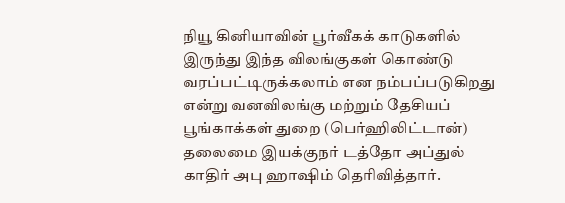நியூ கினியாவின் பூர்வீகக் காடுகளில் இருந்து இந்த விலங்குகள் கொண்டு வரப்பட்டிருக்கலாம் என நம்பப்படுகிறது என்று வனவிலங்கு மற்றும் தேசியப் பூங்காக்கள் துறை (பெர்ஹிலிட்டான்) தலைமை இயக்குநர் டத்தோ அப்துல் காதிர் அபு ஹாஷிம் தெரிவித்தார்.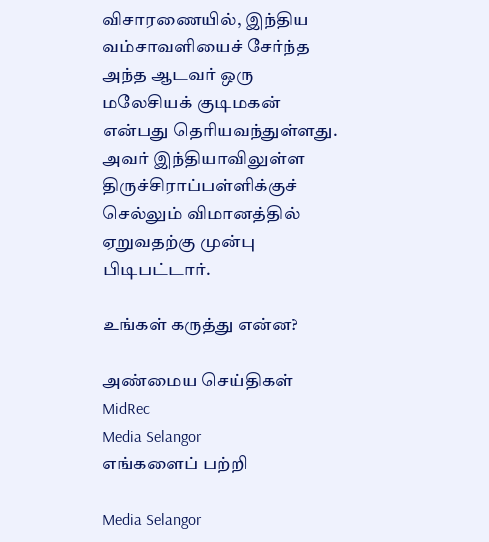விசாரணையில், இந்திய வம்சாவளியைச் சேர்ந்த அந்த ஆடவர் ஒரு மலேசியக் குடிமகன் என்பது தெரியவந்துள்ளது. அவர் இந்தியாவிலுள்ள திருச்சிராப்பள்ளிக்குச் செல்லும் விமானத்தில் ஏறுவதற்கு முன்பு பிடிபட்டார்.

உங்கள் கருத்து என்ன?

அண்மைய செய்திகள்
MidRec
Media Selangor
எங்களைப் பற்றி

Media Selangor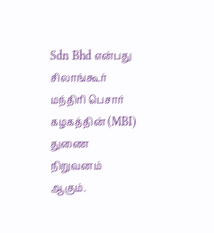Sdn Bhd என்பது சிலாங்கூர் மந்திரி பெசார் கழகத்தின் (MBI) துணை நிறுவனம் ஆகும்.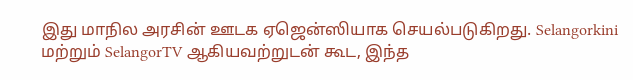இது மாநில அரசின் ஊடக ஏஜென்ஸியாக செயல்படுகிறது. Selangorkini மற்றும் SelangorTV ஆகியவற்றுடன் கூட, இந்த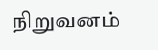நிறுவனம்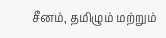சீனம், தமிழும் மற்றும்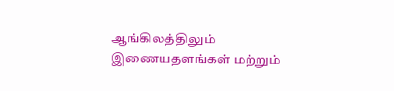ஆங்கிலத்திலும் இணையதளங்கள் மற்றும்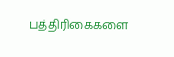பத்திரிகைகளை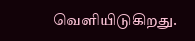வெளியிடுகிறது.